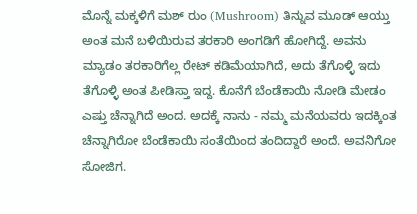ಮೊನ್ನೆ ಮಕ್ಕಳಿಗೆ ಮಶ್ ರುಂ (Mushroom) ತಿನ್ನುವ ಮೂಡ್ ಆಯ್ತು ಅಂತ ಮನೆ ಬಳಿಯಿರುವ ತರಕಾರಿ ಅಂಗಡಿಗೆ ಹೋಗಿದ್ದೆ. ಅವನು ಮ್ಯಾಡಂ ತರಕಾರಿಗೆಲ್ಲ ರೇಟ್ ಕಡಿಮೆಯಾಗಿದೆ, ಅದು ತೆಗೊಳ್ಳಿ ಇದು ತೆಗೊಳ್ಳಿ ಅಂತ ಪೀಡಿಸ್ತಾ ಇದ್ದ. ಕೊನೆಗೆ ಬೆಂಡೆಕಾಯಿ ನೋಡಿ ಮೇಡಂ ಎಷ್ತು ಚೆನ್ನಾಗಿದೆ ಅಂದ. ಅದಕ್ಕೆ ನಾನು - ನಮ್ಮ ಮನೆಯವರು ಇದಕ್ಕಿಂತ ಚೆನ್ನಾಗಿರೋ ಬೆಂಡೆಕಾಯಿ ಸಂತೆಯಿಂದ ತಂದಿದ್ದಾರೆ ಅಂದೆ. ಅವನಿಗೋ ಸೋಜಿಗ.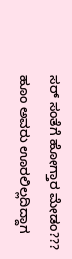ಸರ್ ಸಂತೆಗೆ ಹೋಗ್ತಾರ ಮೇಡಂ??? ಹೂಂ ಅವರು ಊರಲಿಲ್ಲದಿದ್ದಾಗ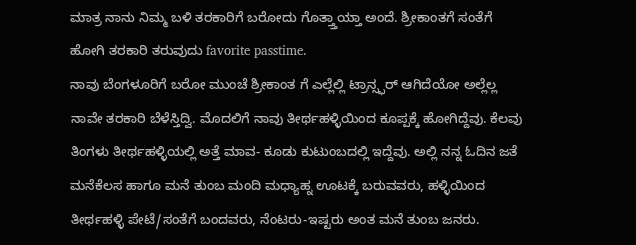ಮಾತ್ರ ನಾನು ನಿಮ್ಮ ಬಳಿ ತರಕಾರಿಗೆ ಬರೋದು ಗೊತ್ತ್ತಾಯ್ತಾ ಅಂದೆ. ಶ್ರೀಕಾಂತಗೆ ಸಂತೆಗೆ ಹೋಗಿ ತರಕಾರಿ ತರುವುದು favorite passtime.
ನಾವು ಬೆಂಗಳೂರಿಗೆ ಬರೋ ಮುಂಚೆ ಶ್ರೀಕಾಂತ ಗೆ ಎಲ್ಲೆಲ್ಲಿ ಟ್ರಾನ್ಸ್ಫರ್ ಆಗಿದೆಯೋ ಅಲ್ಲೆಲ್ಲ ನಾವೇ ತರಕಾರಿ ಬೆಳೆಸ್ತಿದ್ವಿ. ಮೊದಲಿಗೆ ನಾವು ತೀರ್ಥಹಳ್ಳಿಯಿಂದ ಕೂಪ್ಪಕ್ಕೆ ಹೋಗಿದ್ದೆವು. ಕೆಲವು ತಿಂಗಳು ತೀರ್ಥಹಳ್ಳಿಯಲ್ಲಿ ಅತ್ತೆ ಮಾವ- ಕೂಡು ಕುಟುಂಬದಲ್ಲಿ ಇದ್ದೆವು. ಅಲ್ಲಿ ನನ್ನ ಓದಿನ ಜತೆ ಮನೆಕೆಲಸ ಹಾಗೂ ಮನೆ ತುಂಬ ಮಂದಿ ಮಧ್ಯಾಹ್ನ ಊಟಕ್ಕೆ ಬರುವವರು, ಹಳ್ಳಿಯಿಂದ ತೀರ್ಥಹಳ್ಳಿ ಪೇಟೆ/ಸಂತೆಗೆ ಬಂದವರು, ನೆಂಟರು-ಇಷ್ಟರು ಅಂತ ಮನೆ ತುಂಬ ಜನರು.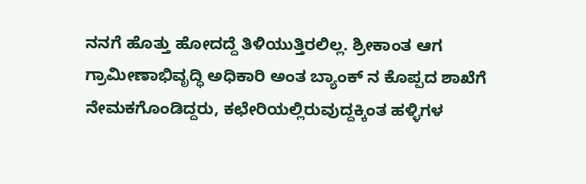ನನಗೆ ಹೊತ್ತು ಹೋದದ್ದೆ ತಿಳಿಯುತ್ತಿರಲಿಲ್ಲ. ಶ್ರೀಕಾಂತ ಆಗ ಗ್ರಾಮೀಣಾಭಿವೃದ್ಧಿ ಅಧಿಕಾರಿ ಅಂತ ಬ್ಯಾಂಕ್ ನ ಕೊಪ್ಪದ ಶಾಖೆಗೆ ನೇಮಕಗೊಂಡಿದ್ದರು, ಕಛೇರಿಯಲ್ಲಿರುವುದ್ದಕ್ಕಿಂತ ಹಳ್ಳಿಗಳ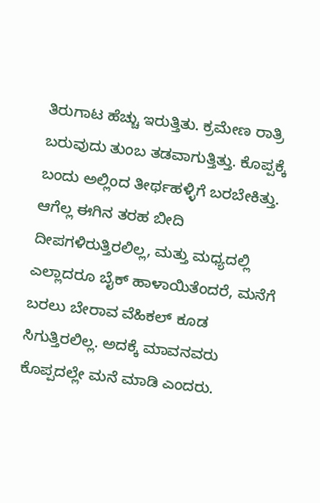ತಿರುಗಾಟ ಹೆಚ್ಚು ಇರುತ್ತಿತು. ಕ್ರಮೇಣ ರಾತ್ರಿ ಬರುವುದು ತುಂಬ ತಡವಾಗುತ್ತಿತ್ತು. ಕೊಪ್ಪಕ್ಕೆ ಬಂದು ಅಲ್ಲಿಂದ ತೀರ್ಥಹಳ್ಳಿಗೆ ಬರಬೇಕಿತ್ತು. ಆಗೆಲ್ಲ ಈಗಿನ ತರಹ ಬೀದಿ ದೀಪಗಳಿರುತ್ತಿರಲಿಲ್ಲ, ಮತ್ತು ಮಧ್ಯದಲ್ಲಿ ಎಲ್ಲಾದರೂ ಬೈಕ್ ಹಾಳಾಯಿತೆಂದರೆ, ಮನೆಗೆ ಬರಲು ಬೇರಾವ ವೆಹಿಕಲ್ ಕೂಡ ಸಿಗುತ್ತಿರಲಿಲ್ಲ. ಅದಕ್ಕೆ ಮಾವನವರು ಕೊಪ್ಪದಲ್ಲೇ ಮನೆ ಮಾಡಿ ಎಂದರು.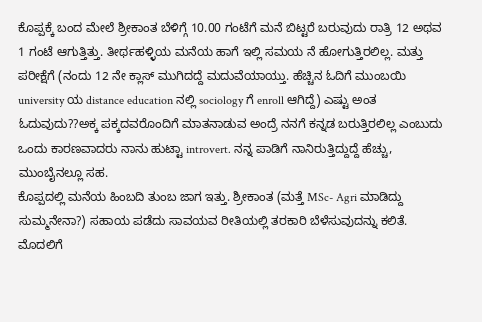ಕೊಪ್ಪಕ್ಕೆ ಬಂದ ಮೇಲೆ ಶ್ರೀಕಾಂತ ಬೆಳಿಗ್ಗೆ 10.00 ಗಂಟೆಗೆ ಮನೆ ಬಿಟ್ಟರೆ ಬರುವುದು ರಾತ್ರಿ 12 ಅಥವ 1 ಗಂಟೆ ಆಗುತ್ತಿತ್ತು. ತೀರ್ಥಹಳ್ಳಿಯ ಮನೆಯ ಹಾಗೆ ಇಲ್ಲಿ ಸಮಯ ನೆ ಹೋಗುತ್ತಿರಲಿಲ್ಲ. ಮತ್ತು ಪರೀಕ್ಷೆಗೆ (ನಂದು 12 ನೇ ಕ್ಲಾಸ್ ಮುಗಿದದ್ದೆ ಮದುವೆಯಾಯ್ತು. ಹೆಚ್ಚಿನ ಓದಿಗೆ ಮುಂಬಯಿ university ಯ distance education ನಲ್ಲಿ sociology ಗೆ enroll ಆಗಿದ್ದೆ) ಎಷ್ಟು ಅಂತ ಓದುವುದು??ಅಕ್ಕ ಪಕ್ಕದವರೊಂದಿಗೆ ಮಾತನಾಡುವ ಅಂದ್ರೆ ನನಗೆ ಕನ್ನಡ ಬರುತ್ತಿರಲಿಲ್ಲ ಎಂಬುದು ಒಂದು ಕಾರಣವಾದರು ನಾನು ಹುಟ್ಟಾ introvert. ನನ್ನ ಪಾಡಿಗೆ ನಾನಿರುತ್ತಿದ್ದುದ್ದೆ ಹೆಚ್ಚು, ಮುಂಬೈನಲ್ಲೂ ಸಹ.
ಕೊಪ್ಪದಲ್ಲಿ ಮನೆಯ ಹಿಂಬದಿ ತುಂಬ ಜಾಗ ಇತ್ತು. ಶ್ರೀಕಾಂತ (ಮತ್ತೆ MSc- Agri ಮಾಡಿದ್ದು ಸುಮ್ಮನೇನಾ?) ಸಹಾಯ ಪಡೆದು ಸಾವಯವ ರೀತಿಯಲ್ಲಿ ತರಕಾರಿ ಬೆಳೆಸುವುದನ್ನು ಕಲಿತೆ. ಮೊದಲಿಗೆ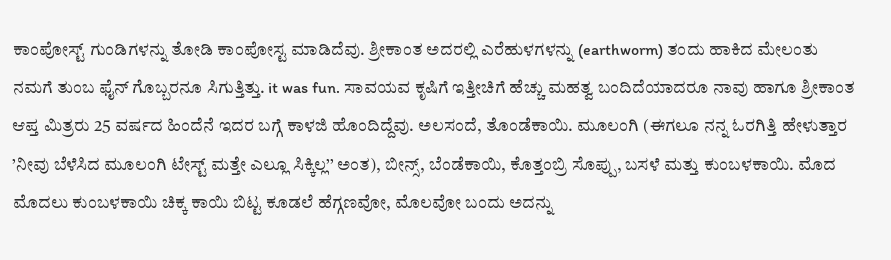ಕಾಂಪೋಸ್ಟ್ ಗುಂಡಿಗಳನ್ನು ತೋಡಿ ಕಾಂಪೋಸ್ಟ ಮಾಡಿದೆವು. ಶ್ರೀಕಾಂತ ಅದರಲ್ಲಿ ಎರೆಹುಳಗಳನ್ನು (earthworm) ತಂದು ಹಾಕಿದ ಮೇಲಂತು ನಮಗೆ ತುಂಬ ಫೈನ್ ಗೊಬ್ಬರನೂ ಸಿಗುತ್ತಿತ್ತು. it was fun. ಸಾವಯವ ಕೃಷಿಗೆ ಇತ್ತೀಚಿಗೆ ಹೆಚ್ಚು ಮಹತ್ವ ಬಂದಿದೆಯಾದರೂ ನಾವು ಹಾಗೂ ಶ್ರೀಕಾಂತ ಆಪ್ತ ಮಿತ್ರರು 25 ವರ್ಷದ ಹಿಂದೆನೆ ಇದರ ಬಗ್ಗೆ ಕಾಳಜಿ ಹೊಂದಿದ್ದೆವು. ಅಲಸಂದೆ, ತೊಂಡೆಕಾಯಿ. ಮೂಲಂಗಿ (ಈಗಲೂ ನನ್ನ ಓರಗಿತ್ತಿ ಹೇಳುತ್ತಾರ ’ನೀವು ಬೆಳೆಸಿದ ಮೂಲಂಗಿ ಟೇಸ್ಟ್ ಮತ್ತೇ ಎಲ್ಲೂ ಸಿಕ್ಕಿಲ್ಲ’’ ಅಂತ), ಬೀನ್ಸ್, ಬೆಂಡೆಕಾಯಿ, ಕೊತ್ತಂಬ್ರಿ ಸೊಪ್ಪು, ಬಸಳೆ ಮತ್ತು ಕುಂಬಳಕಾಯಿ. ಮೊದ ಮೊದಲು ಕುಂಬಳಕಾಯಿ ಚಿಕ್ಕ ಕಾಯಿ ಬಿಟ್ಟ ಕೂಡಲೆ ಹೆಗ್ಗಣವೋ, ಮೊಲವೋ ಬಂದು ಅದನ್ನು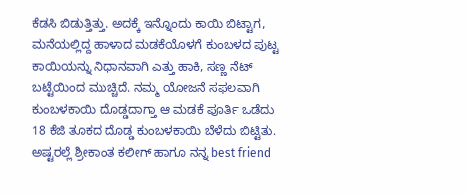ಕೆಡಸಿ ಬಿಡುತ್ತಿತ್ತು. ಅದಕ್ಕೆ ಇನ್ನೊಂದು ಕಾಯಿ ಬಿಟ್ಟಾಗ, ಮನೆಯಲ್ಲಿದ್ದ ಹಾಳಾದ ಮಡಕೆಯೊಳಗೆ ಕುಂಬಳದ ಪುಟ್ಟ ಕಾಯಿಯನ್ನು ನಿಧಾನವಾಗಿ ಎತ್ತು ಹಾಕಿ, ಸಣ್ಣ ನೆಟ್ ಬಟ್ಟೆಯಿಂದ ಮುಚ್ಚಿದೆ. ನಮ್ಮ ಯೋಜನೆ ಸಫಲವಾಗಿ ಕುಂಬಳಕಾಯಿ ದೊಡ್ಡದಾಗ್ತಾ ಆ ಮಡಕೆ ಪೂರ್ತಿ ಒಡೆದು 18 ಕೆಜಿ ತೂಕದ ದೊಡ್ಡ ಕುಂಬಳಕಾಯಿ ಬೆಳೆದು ಬಿಟ್ಟಿತು. ಅಷ್ಟರಲ್ಲೆ ಶ್ರೀಕಾಂತ ಕಲೀಗ್ ಹಾಗೂ ನನ್ನ best friend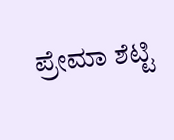ಪ್ರೇಮಾ ಶೆಟ್ಟಿ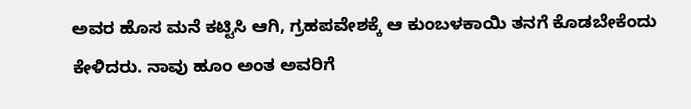ಅವರ ಹೊಸ ಮನೆ ಕಟ್ಟಿಸಿ ಆಗಿ, ಗ್ರಹಪವೇಶಕ್ಕೆ ಆ ಕುಂಬಳಕಾಯಿ ತನಗೆ ಕೊಡಬೇಕೆಂದು ಕೇಳಿದರು. ನಾವು ಹೂಂ ಅಂತ ಅವರಿಗೆ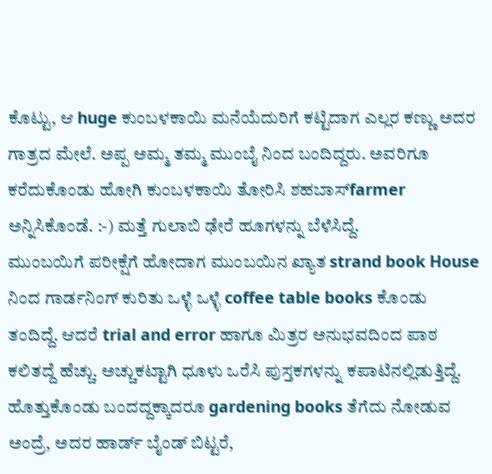ಕೊಟ್ಟು, ಆ huge ಕುಂಬಳಕಾಯಿ ಮನೆಯೆದುರಿಗೆ ಕಟ್ಟಿದಾಗ ಎಲ್ಲರ ಕಣ್ಣು ಅದರ ಗಾತ್ರದ ಮೇಲೆ. ಅಪ್ಪ ಅಮ್ಮ ತಮ್ಮ ಮುಂಬೈ ನಿಂದ ಬಂದಿದ್ದರು. ಅವರಿಗೂ ಕರೆದುಕೊಂಡು ಹೋಗಿ ಕುಂಬಳಕಾಯಿ ತೋರಿಸಿ ಶಹಬಾಸ್farmer ಅನ್ನಿಸಿಕೊಂಡೆ. :-) ಮತ್ತೆ ಗುಲಾಬಿ ಢೇರೆ ಹೂಗಳನ್ನು ಬೆಳೆಸಿದ್ದೆ.
ಮುಂಬಯಿಗೆ ಪರೀಕ್ಷೆಗೆ ಹೋದಾಗ ಮುಂಬಯಿನ ಖ್ಯಾತ strand book House ನಿಂದ ಗಾರ್ಡನಿಂಗ್ ಕುರಿತು ಒಳ್ಳೆ ಒಳ್ಳೆ coffee table books ಕೊಂಡು ತಂದಿದ್ದೆ. ಆದರೆ trial and error ಹಾಗೂ ಮಿತ್ರರ ಅನುಭವದಿಂದ ಪಾಠ ಕಲಿತದ್ದೆ ಹೆಚ್ಚು. ಅಚ್ಚುಕಟ್ಟಾಗಿ ಧೂಳು ಒರೆಸಿ ಪುಸ್ತಕಗಳನ್ನು ಕಪಾಟಿನಲ್ಲಿಡುತ್ತಿದ್ದೆ. ಹೊತ್ತುಕೊಂಡು ಬಂದದ್ದಕ್ಕಾದರೂ gardening books ತೆಗೆದು ನೋಡುವ ಅಂದ್ರೆ, ಅದರ ಹಾರ್ಡ್ ಬೈಂಡ್ ಬಿಟ್ಟರೆ,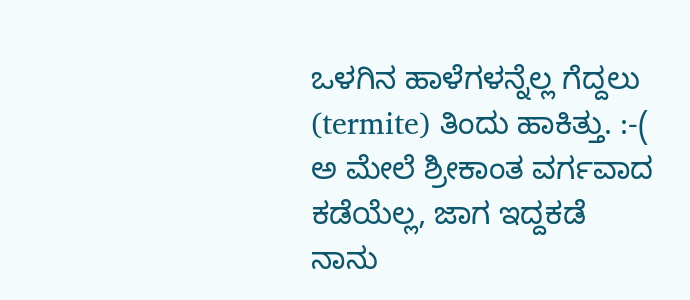ಒಳಗಿನ ಹಾಳೆಗಳನ್ನೆಲ್ಲ ಗೆದ್ದಲು (termite) ತಿಂದು ಹಾಕಿತ್ತು. :-(
ಅ ಮೇಲೆ ಶ್ರೀಕಾಂತ ವರ್ಗವಾದ ಕಡೆಯೆಲ್ಲ, ಜಾಗ ಇದ್ದಕಡೆ ನಾನು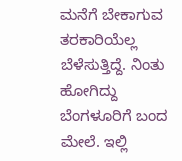ಮನೆಗೆ ಬೇಕಾಗುವ ತರಕಾರಿಯೆಲ್ಲ ಬೆಳೆಸುತ್ತಿದ್ದೆ. ನಿಂತು ಹೋಗಿದ್ದು ಬೆಂಗಳೂರಿಗೆ ಬಂದ ಮೇಲೆ. ಇಲ್ಲಿ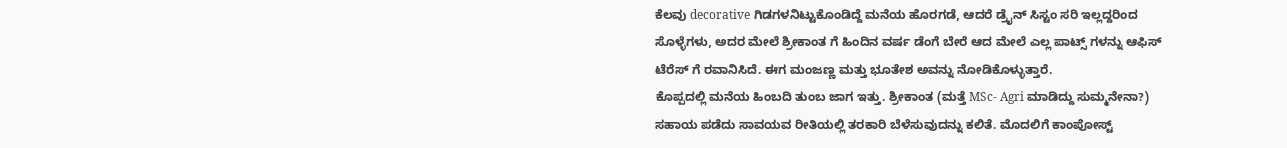ಕೆಲವು decorative ಗಿಡಗಳನಿಟ್ಟುಕೊಂಡಿದ್ದೆ ಮನೆಯ ಹೊರಗಡೆ, ಆದರೆ ಡ್ರೈನ್ ಸಿಸ್ಟಂ ಸರಿ ಇಲ್ಲದ್ದರಿಂದ ಸೊಳ್ಳೆಗಳು, ಅದರ ಮೇಲೆ ಶ್ರೀಕಾಂತ ಗೆ ಹಿಂದಿನ ವರ್ಷ ಡೆಂಗೆ ಬೇರೆ ಆದ ಮೇಲೆ ಎಲ್ಲ ಪಾಟ್ಸ್ ಗಳನ್ನು ಆಫಿಸ್ ಟೆರೆಸ್ ಗೆ ರವಾನಿಸಿದೆ. ಈಗ ಮಂಜಣ್ಣ ಮತ್ತು ಭೂತೇಶ ಅವನ್ನು ನೋಡಿಕೊಳ್ಳುತ್ತಾರೆ.
ಕೊಪ್ಪದಲ್ಲಿ ಮನೆಯ ಹಿಂಬದಿ ತುಂಬ ಜಾಗ ಇತ್ತು. ಶ್ರೀಕಾಂತ (ಮತ್ತೆ MSc- Agri ಮಾಡಿದ್ದು ಸುಮ್ಮನೇನಾ?) ಸಹಾಯ ಪಡೆದು ಸಾವಯವ ರೀತಿಯಲ್ಲಿ ತರಕಾರಿ ಬೆಳೆಸುವುದನ್ನು ಕಲಿತೆ. ಮೊದಲಿಗೆ ಕಾಂಪೋಸ್ಟ್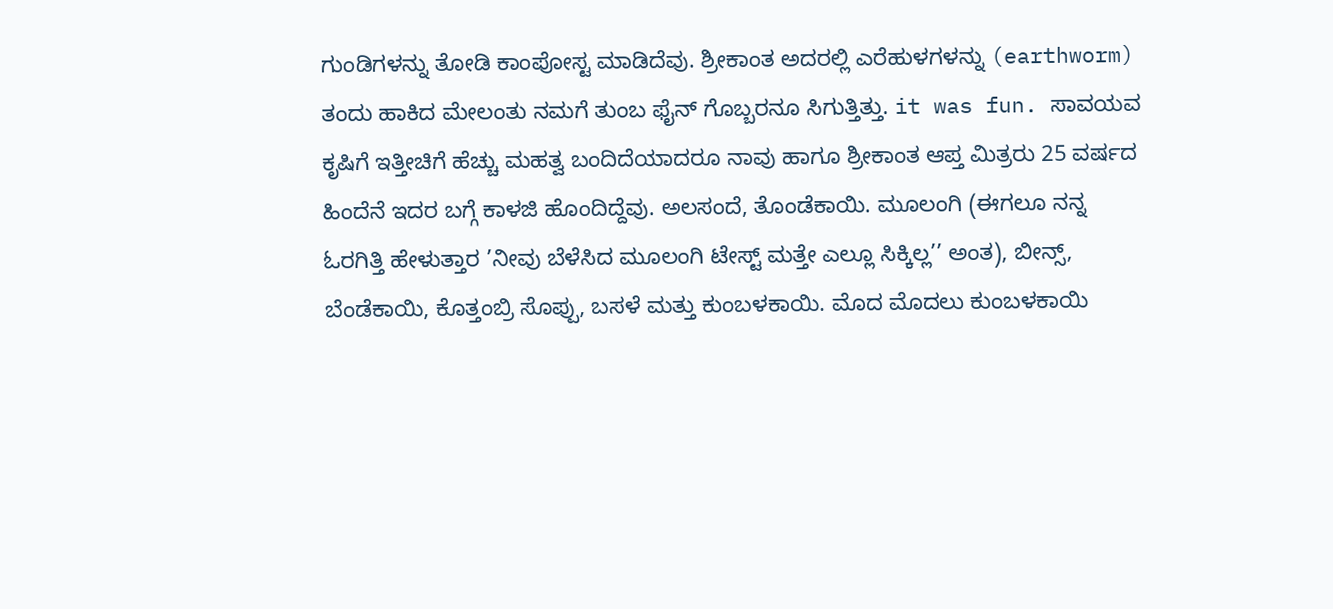ಗುಂಡಿಗಳನ್ನು ತೋಡಿ ಕಾಂಪೋಸ್ಟ ಮಾಡಿದೆವು. ಶ್ರೀಕಾಂತ ಅದರಲ್ಲಿ ಎರೆಹುಳಗಳನ್ನು (earthworm) ತಂದು ಹಾಕಿದ ಮೇಲಂತು ನಮಗೆ ತುಂಬ ಫೈನ್ ಗೊಬ್ಬರನೂ ಸಿಗುತ್ತಿತ್ತು. it was fun. ಸಾವಯವ ಕೃಷಿಗೆ ಇತ್ತೀಚಿಗೆ ಹೆಚ್ಚು ಮಹತ್ವ ಬಂದಿದೆಯಾದರೂ ನಾವು ಹಾಗೂ ಶ್ರೀಕಾಂತ ಆಪ್ತ ಮಿತ್ರರು 25 ವರ್ಷದ ಹಿಂದೆನೆ ಇದರ ಬಗ್ಗೆ ಕಾಳಜಿ ಹೊಂದಿದ್ದೆವು. ಅಲಸಂದೆ, ತೊಂಡೆಕಾಯಿ. ಮೂಲಂಗಿ (ಈಗಲೂ ನನ್ನ ಓರಗಿತ್ತಿ ಹೇಳುತ್ತಾರ ’ನೀವು ಬೆಳೆಸಿದ ಮೂಲಂಗಿ ಟೇಸ್ಟ್ ಮತ್ತೇ ಎಲ್ಲೂ ಸಿಕ್ಕಿಲ್ಲ’’ ಅಂತ), ಬೀನ್ಸ್, ಬೆಂಡೆಕಾಯಿ, ಕೊತ್ತಂಬ್ರಿ ಸೊಪ್ಪು, ಬಸಳೆ ಮತ್ತು ಕುಂಬಳಕಾಯಿ. ಮೊದ ಮೊದಲು ಕುಂಬಳಕಾಯಿ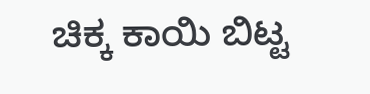ಚಿಕ್ಕ ಕಾಯಿ ಬಿಟ್ಟ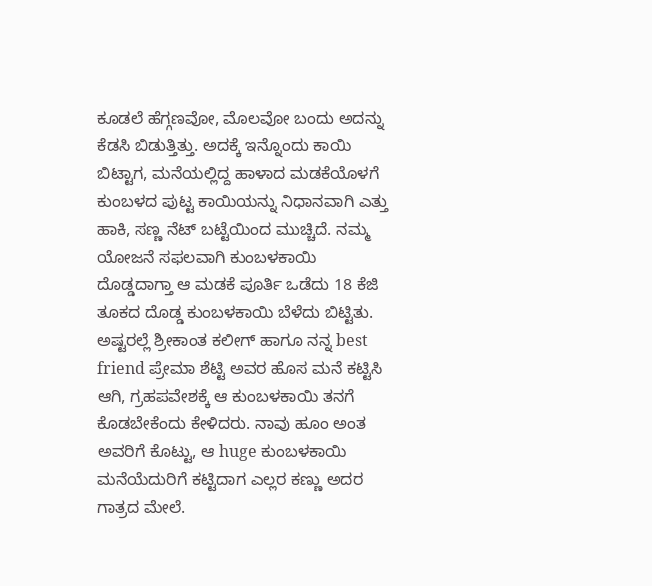ಕೂಡಲೆ ಹೆಗ್ಗಣವೋ, ಮೊಲವೋ ಬಂದು ಅದನ್ನು ಕೆಡಸಿ ಬಿಡುತ್ತಿತ್ತು. ಅದಕ್ಕೆ ಇನ್ನೊಂದು ಕಾಯಿ ಬಿಟ್ಟಾಗ, ಮನೆಯಲ್ಲಿದ್ದ ಹಾಳಾದ ಮಡಕೆಯೊಳಗೆ ಕುಂಬಳದ ಪುಟ್ಟ ಕಾಯಿಯನ್ನು ನಿಧಾನವಾಗಿ ಎತ್ತು ಹಾಕಿ, ಸಣ್ಣ ನೆಟ್ ಬಟ್ಟೆಯಿಂದ ಮುಚ್ಚಿದೆ. ನಮ್ಮ ಯೋಜನೆ ಸಫಲವಾಗಿ ಕುಂಬಳಕಾಯಿ ದೊಡ್ಡದಾಗ್ತಾ ಆ ಮಡಕೆ ಪೂರ್ತಿ ಒಡೆದು 18 ಕೆಜಿ ತೂಕದ ದೊಡ್ಡ ಕುಂಬಳಕಾಯಿ ಬೆಳೆದು ಬಿಟ್ಟಿತು. ಅಷ್ಟರಲ್ಲೆ ಶ್ರೀಕಾಂತ ಕಲೀಗ್ ಹಾಗೂ ನನ್ನ best friend ಪ್ರೇಮಾ ಶೆಟ್ಟಿ ಅವರ ಹೊಸ ಮನೆ ಕಟ್ಟಿಸಿ ಆಗಿ, ಗ್ರಹಪವೇಶಕ್ಕೆ ಆ ಕುಂಬಳಕಾಯಿ ತನಗೆ ಕೊಡಬೇಕೆಂದು ಕೇಳಿದರು. ನಾವು ಹೂಂ ಅಂತ ಅವರಿಗೆ ಕೊಟ್ಟು, ಆ huge ಕುಂಬಳಕಾಯಿ ಮನೆಯೆದುರಿಗೆ ಕಟ್ಟಿದಾಗ ಎಲ್ಲರ ಕಣ್ಣು ಅದರ ಗಾತ್ರದ ಮೇಲೆ.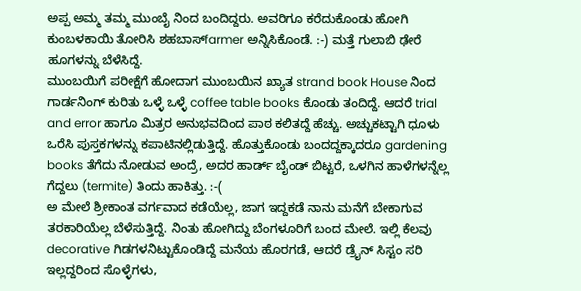ಅಪ್ಪ ಅಮ್ಮ ತಮ್ಮ ಮುಂಬೈ ನಿಂದ ಬಂದಿದ್ದರು. ಅವರಿಗೂ ಕರೆದುಕೊಂಡು ಹೋಗಿ ಕುಂಬಳಕಾಯಿ ತೋರಿಸಿ ಶಹಬಾಸ್farmer ಅನ್ನಿಸಿಕೊಂಡೆ. :-) ಮತ್ತೆ ಗುಲಾಬಿ ಢೇರೆ ಹೂಗಳನ್ನು ಬೆಳೆಸಿದ್ದೆ.
ಮುಂಬಯಿಗೆ ಪರೀಕ್ಷೆಗೆ ಹೋದಾಗ ಮುಂಬಯಿನ ಖ್ಯಾತ strand book House ನಿಂದ ಗಾರ್ಡನಿಂಗ್ ಕುರಿತು ಒಳ್ಳೆ ಒಳ್ಳೆ coffee table books ಕೊಂಡು ತಂದಿದ್ದೆ. ಆದರೆ trial and error ಹಾಗೂ ಮಿತ್ರರ ಅನುಭವದಿಂದ ಪಾಠ ಕಲಿತದ್ದೆ ಹೆಚ್ಚು. ಅಚ್ಚುಕಟ್ಟಾಗಿ ಧೂಳು ಒರೆಸಿ ಪುಸ್ತಕಗಳನ್ನು ಕಪಾಟಿನಲ್ಲಿಡುತ್ತಿದ್ದೆ. ಹೊತ್ತುಕೊಂಡು ಬಂದದ್ದಕ್ಕಾದರೂ gardening books ತೆಗೆದು ನೋಡುವ ಅಂದ್ರೆ, ಅದರ ಹಾರ್ಡ್ ಬೈಂಡ್ ಬಿಟ್ಟರೆ, ಒಳಗಿನ ಹಾಳೆಗಳನ್ನೆಲ್ಲ ಗೆದ್ದಲು (termite) ತಿಂದು ಹಾಕಿತ್ತು. :-(
ಅ ಮೇಲೆ ಶ್ರೀಕಾಂತ ವರ್ಗವಾದ ಕಡೆಯೆಲ್ಲ, ಜಾಗ ಇದ್ದಕಡೆ ನಾನು ಮನೆಗೆ ಬೇಕಾಗುವ ತರಕಾರಿಯೆಲ್ಲ ಬೆಳೆಸುತ್ತಿದ್ದೆ. ನಿಂತು ಹೋಗಿದ್ದು ಬೆಂಗಳೂರಿಗೆ ಬಂದ ಮೇಲೆ. ಇಲ್ಲಿ ಕೆಲವು decorative ಗಿಡಗಳನಿಟ್ಟುಕೊಂಡಿದ್ದೆ ಮನೆಯ ಹೊರಗಡೆ, ಆದರೆ ಡ್ರೈನ್ ಸಿಸ್ಟಂ ಸರಿ ಇಲ್ಲದ್ದರಿಂದ ಸೊಳ್ಳೆಗಳು,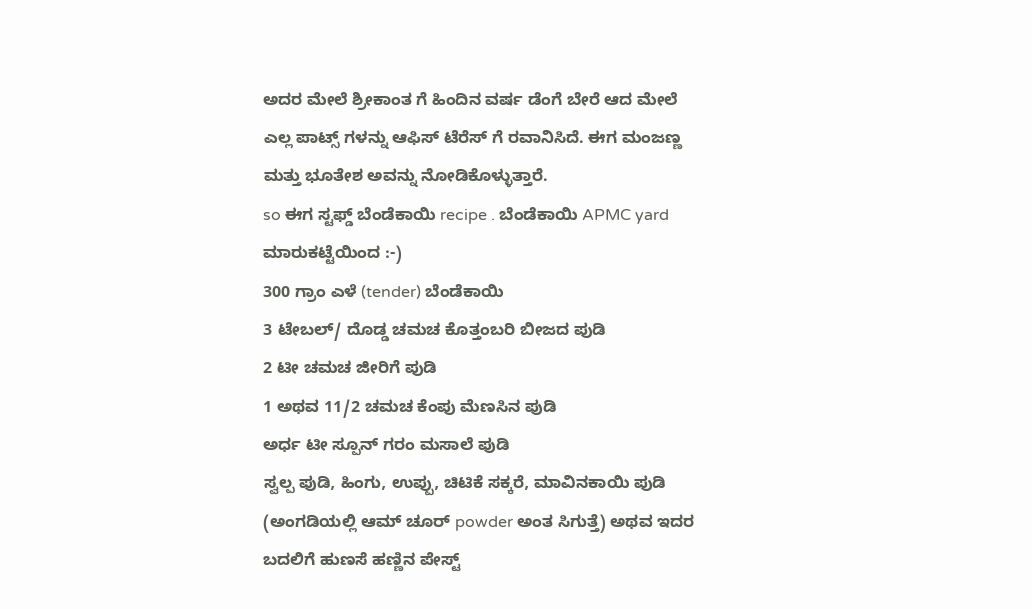ಅದರ ಮೇಲೆ ಶ್ರೀಕಾಂತ ಗೆ ಹಿಂದಿನ ವರ್ಷ ಡೆಂಗೆ ಬೇರೆ ಆದ ಮೇಲೆ ಎಲ್ಲ ಪಾಟ್ಸ್ ಗಳನ್ನು ಆಫಿಸ್ ಟೆರೆಸ್ ಗೆ ರವಾನಿಸಿದೆ. ಈಗ ಮಂಜಣ್ಣ ಮತ್ತು ಭೂತೇಶ ಅವನ್ನು ನೋಡಿಕೊಳ್ಳುತ್ತಾರೆ.
so ಈಗ ಸ್ಟಫ್ಡ್ ಬೆಂಡೆಕಾಯಿ recipe . ಬೆಂಡೆಕಾಯಿ APMC yard ಮಾರುಕಟ್ಟೆಯಿಂದ :-)
300 ಗ್ರಾಂ ಎಳೆ (tender) ಬೆಂಡೆಕಾಯಿ
3 ಟೇಬಲ್/ ದೊಡ್ಡ ಚಮಚ ಕೊತ್ತಂಬರಿ ಬೀಜದ ಪುಡಿ
2 ಟೀ ಚಮಚ ಜೀರಿಗೆ ಪುಡಿ
1 ಅಥವ 11/2 ಚಮಚ ಕೆಂಪು ಮೆಣಸಿನ ಪುಡಿ
ಅರ್ಧ ಟೀ ಸ್ಪೂನ್ ಗರಂ ಮಸಾಲೆ ಪುಡಿ
ಸ್ವಲ್ಪ ಪುಡಿ, ಹಿಂಗು, ಉಪ್ಪು, ಚಿಟಿಕೆ ಸಕ್ಕರೆ, ಮಾವಿನಕಾಯಿ ಪುಡಿ (ಅಂಗಡಿಯಲ್ಲಿ ಆಮ್ ಚೂರ್ powder ಅಂತ ಸಿಗುತ್ತೆ) ಅಥವ ಇದರ ಬದಲಿಗೆ ಹುಣಸೆ ಹಣ್ಣಿನ ಪೇಸ್ಟ್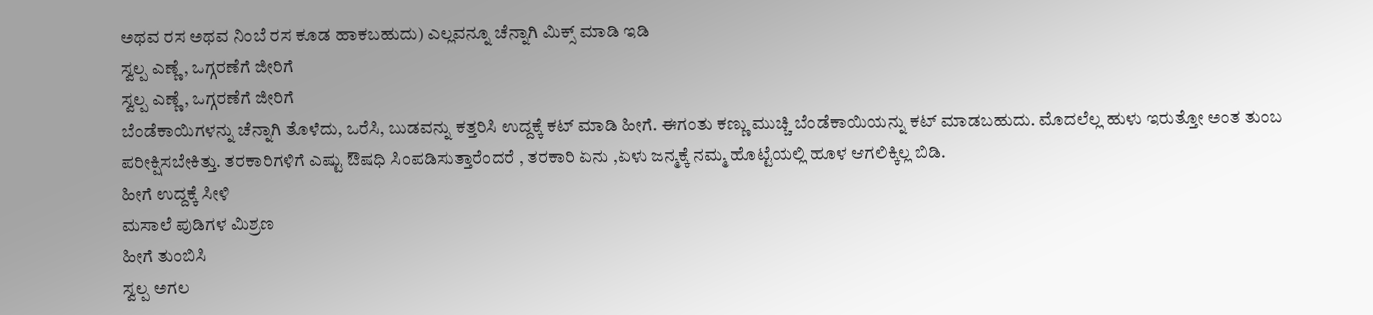ಅಥವ ರಸ ಅಥವ ನಿಂಬೆ ರಸ ಕೂಡ ಹಾಕಬಹುದು) ಎಲ್ಲವನ್ನೂ ಚೆನ್ನಾಗಿ ಮಿಕ್ಸ್ ಮಾಡಿ ಇಡಿ
ಸ್ವಲ್ಪ ಎಣ್ಣೆ, ಒಗ್ಗರಣೆಗೆ ಜೀರಿಗೆ
ಸ್ವಲ್ಪ ಎಣ್ಣೆ, ಒಗ್ಗರಣೆಗೆ ಜೀರಿಗೆ
ಬೆಂಡೆಕಾಯಿಗಳನ್ನು ಚೆನ್ನಾಗಿ ತೊಳೆದು, ಒರೆಸಿ, ಬುಡವನ್ನು ಕತ್ತರಿಸಿ ಉದ್ದಕ್ಕೆ ಕಟ್ ಮಾಡಿ ಹೀಗೆ. ಈಗಂತು ಕಣ್ಣು ಮುಚ್ಚಿ ಬೆಂಡೆಕಾಯಿಯನ್ನು ಕಟ್ ಮಾಡಬಹುದು. ಮೊದಲೆಲ್ಲ ಹುಳು ಇರುತ್ತೋ ಅಂತ ತುಂಬ ಪರೀಕ್ಷಿಸಬೇಕಿತ್ತು. ತರಕಾರಿಗಳಿಗೆ ಎಷ್ಟು ಔಷಧಿ ಸಿಂಪಡಿಸುತ್ತಾರೆಂದರೆ , ತರಕಾರಿ ಏನು ,ಏಳು ಜನ್ಮಕ್ಕೆ ನಮ್ಮ ಹೊಟ್ಟೆಯಲ್ಲಿ ಹೂಳ ಆಗಲಿಕ್ಕಿಲ್ಲ ಬಿಡಿ.
ಹೀಗೆ ಉದ್ದಕ್ಕೆ ಸೀಳಿ
ಮಸಾಲೆ ಪುಡಿಗಳ ಮಿಶ್ರಣ
ಹೀಗೆ ತುಂಬಿಸಿ
ಸ್ವಲ್ಪ ಅಗಲ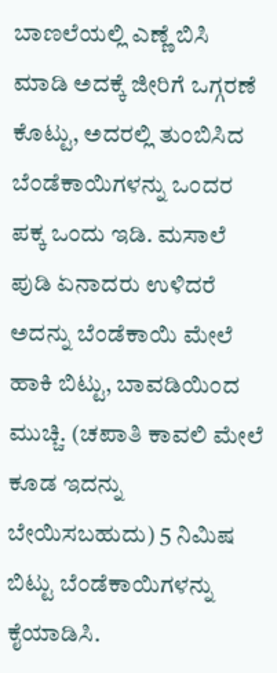ಬಾಣಲೆಯಲ್ಲಿ ಎಣ್ಣೆ ಬಿಸಿ ಮಾಡಿ ಅದಕ್ಕೆ ಜೀರಿಗೆ ಒಗ್ಗರಣೆ ಕೊಟ್ಟು, ಅದರಲ್ಲಿ ತುಂಬಿಸಿದ ಬೆಂಡೆಕಾಯಿಗಳನ್ನು ಒಂದರ ಪಕ್ಕ ಒಂದು ಇಡಿ. ಮಸಾಲೆ ಪುಡಿ ಏನಾದರು ಉಳಿದರೆ ಅದನ್ನು ಬೆಂಡೆಕಾಯಿ ಮೇಲೆ ಹಾಕಿ ಬಿಟ್ಟು, ಬಾವಡಿಯಿಂದ ಮುಚ್ಚಿ. (ಚಪಾತಿ ಕಾವಲಿ ಮೇಲೆ ಕೂಡ ಇದನ್ನು ಬೇಯಿಸಬಹುದು) 5 ನಿಮಿಷ ಬಿಟ್ಟು ಬೆಂಡೆಕಾಯಿಗಳನ್ನು ಕೈಯಾಡಿಸಿ.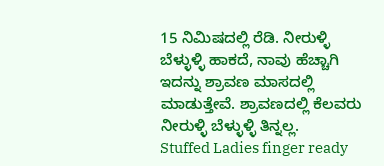15 ನಿಮಿಷದಲ್ಲಿ ರೆಡಿ. ನೀರುಳ್ಳಿ ಬೆಳ್ಳುಳ್ಳಿ ಹಾಕದೆ, ನಾವು ಹೆಚ್ಚಾಗಿ ಇದನ್ನು ಶ್ರಾವಣ ಮಾಸದಲ್ಲಿ ಮಾಡುತ್ತೇವೆ. ಶ್ರಾವಣದಲ್ಲಿ ಕೆಲವರು ನೀರುಳ್ಳಿ ಬೆಳ್ಳುಳ್ಳಿ ತಿನ್ನಲ್ಲ.
Stuffed Ladies finger ready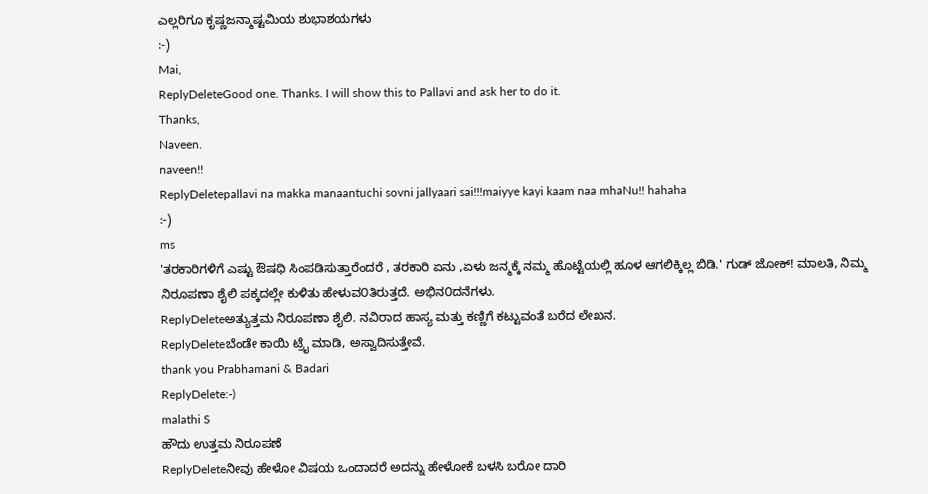ಎಲ್ಲರಿಗೂ ಕೃಷ್ಣಜನ್ಮಾಷ್ಟಮಿಯ ಶುಭಾಶಯಗಳು
:-)
Mai,
ReplyDeleteGood one. Thanks. I will show this to Pallavi and ask her to do it.
Thanks,
Naveen.
naveen!!
ReplyDeletepallavi na makka manaantuchi sovni jallyaari sai!!!maiyye kayi kaam naa mhaNu!! hahaha
:-)
ms
'ತರಕಾರಿಗಳಿಗೆ ಎಷ್ಟು ಔಷಧಿ ಸಿಂಪಡಿಸುತ್ತಾರೆಂದರೆ , ತರಕಾರಿ ಏನು ,ಏಳು ಜನ್ಮಕ್ಕೆ ನಮ್ಮ ಹೊಟ್ಟೆಯಲ್ಲಿ ಹೂಳ ಆಗಲಿಕ್ಕಿಲ್ಲ ಬಿಡಿ.' ಗುಡ್ ಜೋಕ್! ಮಾಲತಿ, ನಿಮ್ಮ ನಿರೂಪಣಾ ಶೈಲಿ ಪಕ್ಕದಲ್ಲೇ ಕುಳಿತು ಹೇಳುವ೦ತಿರುತ್ತದೆ. ಅಭಿನ೦ದನೆಗಳು.
ReplyDeleteಅತ್ಯುತ್ತಮ ನಿರೂಪಣಾ ಶೈಲಿ. ನವಿರಾದ ಹಾಸ್ಯ ಮತ್ತು ಕಣ್ಣಿಗೆ ಕಟ್ಟುವಂತೆ ಬರೆದ ಲೇಖನ.
ReplyDeleteಬೆಂಡೇ ಕಾಯಿ ಟ್ರೈ ಮಾಡಿ, ಅಸ್ವಾದಿಸುತ್ತೇವೆ.
thank you Prabhamani & Badari
ReplyDelete:-)
malathi S
ಹೌದು ಉತ್ತಮ ನಿರೂಪಣೆ
ReplyDeleteನೀವು ಹೇಳೋ ವಿಷಯ ಒಂದಾದರೆ ಅದನ್ನು ಹೇಳೋಕೆ ಬಳಸಿ ಬರೋ ದಾರಿ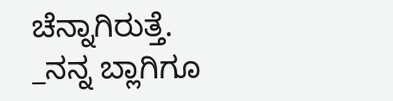ಚೆನ್ನಾಗಿರುತ್ತೆ.
_ನನ್ನ ಬ್ಲಾಗಿಗೂ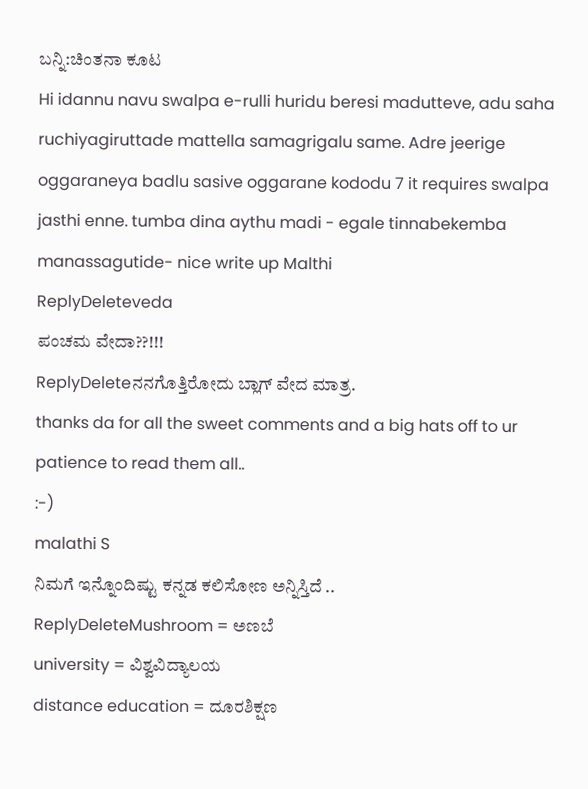ಬನ್ನಿ:ಚಿಂತನಾ ಕೂಟ
Hi idannu navu swalpa e-rulli huridu beresi madutteve, adu saha ruchiyagiruttade mattella samagrigalu same. Adre jeerige oggaraneya badlu sasive oggarane kododu 7 it requires swalpa jasthi enne. tumba dina aythu madi - egale tinnabekemba manassagutide- nice write up Malthi
ReplyDeleteveda
ಪಂಚಮ ವೇದಾ??!!!
ReplyDeleteನನಗೊತ್ತಿರೋದು ಬ್ಲಾಗ್ ವೇದ ಮಾತ್ರ.
thanks da for all the sweet comments and a big hats off to ur patience to read them all..
:-)
malathi S
ನಿಮಗೆ ಇನ್ನೊಂದಿಷ್ಟು ಕನ್ನಡ ಕಲಿಸೋಣ ಅನ್ನಿಸ್ತಿದೆ ..
ReplyDeleteMushroom = ಅಣಬೆ
university = ವಿಶ್ವವಿದ್ಯಾಲಯ
distance education = ದೂರಶಿಕ್ಷಣ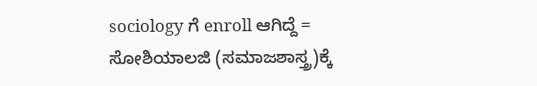sociology ಗೆ enroll ಆಗಿದ್ದೆ = ಸೋಶಿಯಾಲಜಿ (ಸಮಾಜಶಾಸ್ತ್ರ)ಕ್ಕೆ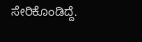ಸೇರಿಕೊಂಡಿದ್ದೆ.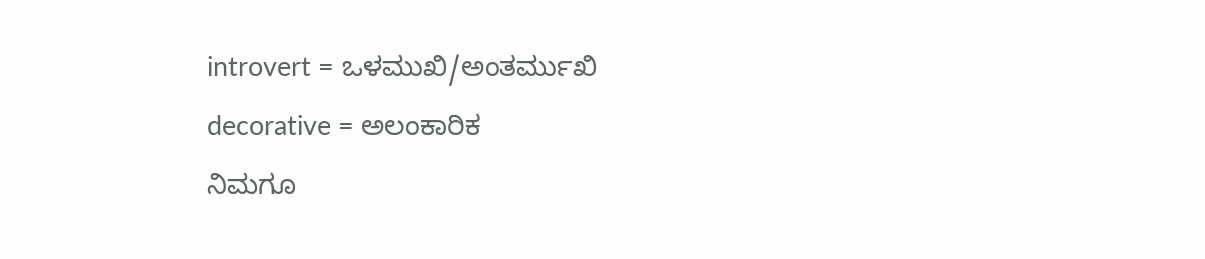introvert = ಒಳಮುಖಿ/ಅಂತರ್ಮುಖಿ
decorative = ಅಲಂಕಾರಿಕ
ನಿಮಗೂ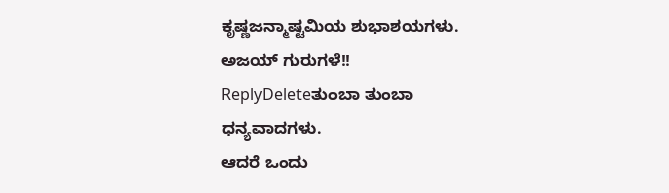ಕೃಷ್ಣಜನ್ಮಾಷ್ಟಮಿಯ ಶುಭಾಶಯಗಳು.
ಅಜಯ್ ಗುರುಗಳೆ!!
ReplyDeleteತುಂಬಾ ತುಂಬಾ ಧನ್ಯವಾದಗಳು.
ಆದರೆ ಒಂದು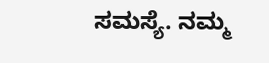ಸಮಸ್ಯೆ. ನಮ್ಮ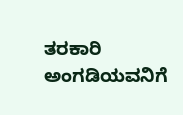ತರಕಾರಿ ಅಂಗಡಿಯವನಿಗೆ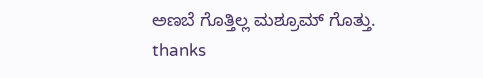ಅಣಬೆ ಗೊತ್ತಿಲ್ಲ ಮಶ್ರೂಮ್ ಗೊತ್ತು.
thanks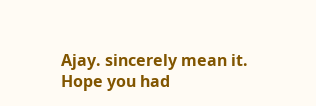Ajay. sincerely mean it.
Hope you had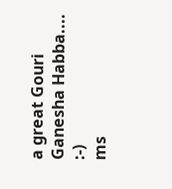a great Gouri Ganesha Habba....
:-)
ms